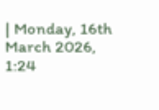| Monday, 16th March 2026, 1:24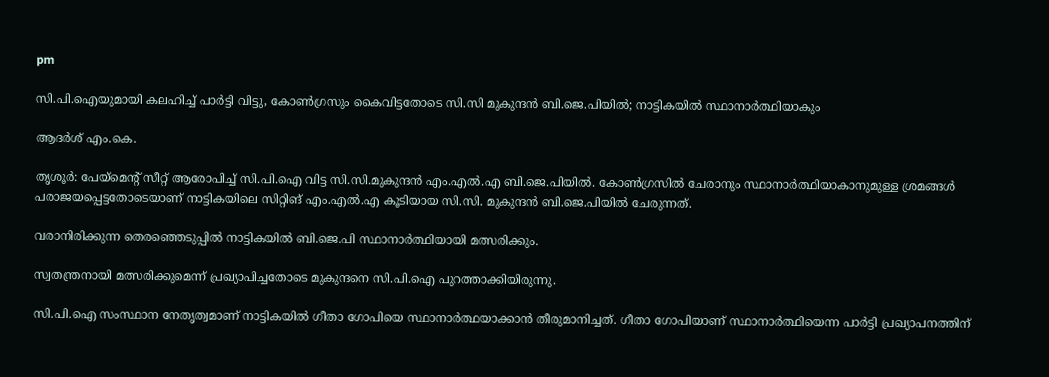pm

സി.പി.ഐയുമായി കലഹിച്ച് പാര്‍ട്ടി വിട്ടു, കോണ്‍ഗ്രസും കൈവിട്ടതോടെ സി.സി മുകുന്ദന്‍ ബി.ജെ.പിയില്‍; നാട്ടികയില്‍ സ്ഥാനാര്‍ത്ഥിയാകും

ആദര്‍ശ് എം.കെ.

തൃശൂര്‍: പേയ്‌മെന്റ് സീറ്റ് ആരോപിച്ച് സി.പി.ഐ വിട്ട സി.സി.മുകുന്ദന്‍ എം.എല്‍.എ ബി.ജെ.പിയില്‍. കോണ്‍ഗ്രസില്‍ ചേരാനും സ്ഥാനാര്‍ത്ഥിയാകാനുമുള്ള ശ്രമങ്ങള്‍ പരാജയപ്പെട്ടതോടെയാണ് നാട്ടികയിലെ സിറ്റിങ് എം.എല്‍.എ കൂടിയായ സി.സി. മുകുന്ദന്‍ ബി.ജെ.പിയില്‍ ചേരുന്നത്.

വരാനിരിക്കുന്ന തെരഞ്ഞെടുപ്പില്‍ നാട്ടികയില്‍ ബി.ജെ.പി സ്ഥാനാര്‍ത്ഥിയായി മത്സരിക്കും.

സ്വതന്ത്രനായി മത്സരിക്കുമെന്ന് പ്രഖ്യാപിച്ചതോടെ മുകുന്ദനെ സി.പി.ഐ പുറത്താക്കിയിരുന്നു.

സി.പി.ഐ സംസ്ഥാന നേതൃത്വമാണ് നാട്ടികയില്‍ ഗീതാ ഗോപിയെ സ്ഥാനാര്‍ത്ഥയാക്കാന്‍ തീരുമാനിച്ചത്. ഗീതാ ഗോപിയാണ് സ്ഥാനാര്‍ത്ഥിയെന്ന പാര്‍ട്ടി പ്രഖ്യാപനത്തിന്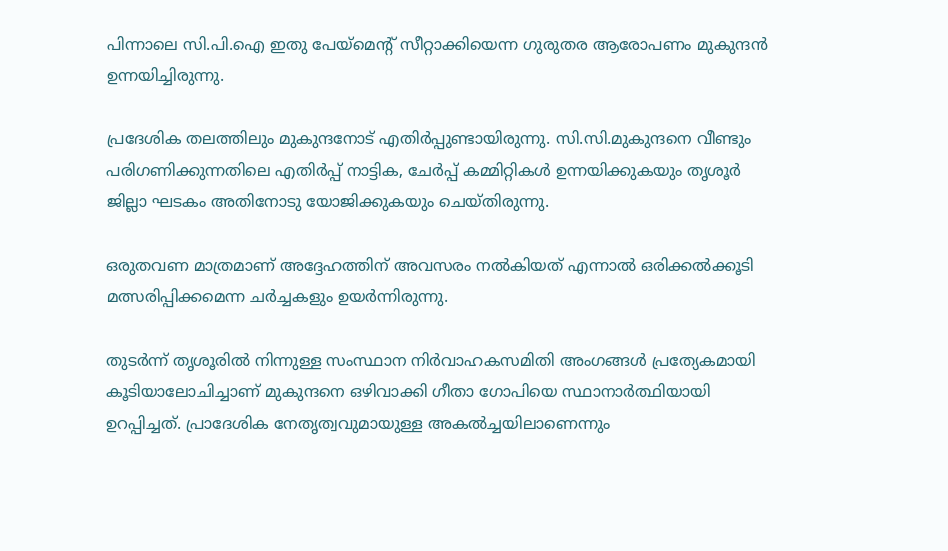പിന്നാലെ സി.പി.ഐ ഇതു പേയ്‌മെന്റ് സീറ്റാക്കിയെന്ന ഗുരുതര ആരോപണം മുകുന്ദന്‍ ഉന്നയിച്ചിരുന്നു.

പ്രദേശിക തലത്തിലും മുകുന്ദനോട് എതിര്‍പ്പുണ്ടായിരുന്നു. സി.സി.മുകുന്ദനെ വീണ്ടും പരിഗണിക്കുന്നതിലെ എതിര്‍പ്പ് നാട്ടിക, ചേര്‍പ്പ് കമ്മിറ്റികള്‍ ഉന്നയിക്കുകയും തൃശൂര്‍ ജില്ലാ ഘടകം അതിനോടു യോജിക്കുകയും ചെയ്തിരുന്നു.

ഒരുതവണ മാത്രമാണ് അദ്ദേഹത്തിന് അവസരം നല്‍കിയത് എന്നാല്‍ ഒരിക്കല്‍ക്കൂടി മത്സരിപ്പിക്കമെന്ന ചര്‍ച്ചകളും ഉയര്‍ന്നിരുന്നു.

തുടര്‍ന്ന് തൃശൂരില്‍ നിന്നുള്ള സംസ്ഥാന നിര്‍വാഹകസമിതി അംഗങ്ങള്‍ പ്രത്യേകമായി കൂടിയാലോചിച്ചാണ് മുകുന്ദനെ ഒഴിവാക്കി ഗീതാ ഗോപിയെ സ്ഥാനാര്‍ത്ഥിയായി ഉറപ്പിച്ചത്. പ്രാദേശിക നേതൃത്വവുമായുള്ള അകല്‍ച്ചയിലാണെന്നും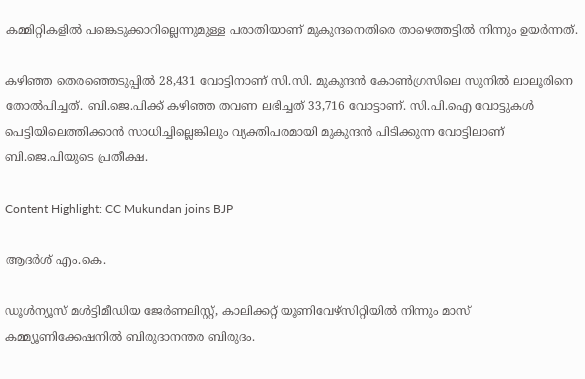കമ്മിറ്റികളില്‍ പങ്കെടുക്കാറില്ലെന്നുമുള്ള പരാതിയാണ് മുകുന്ദനെതിരെ താഴെത്തട്ടില്‍ നിന്നും ഉയര്‍ന്നത്.

കഴിഞ്ഞ തെരഞ്ഞെടുപ്പില്‍ 28,431 വോട്ടിനാണ് സി.സി. മുകുന്ദന്‍ കോണ്‍ഗ്രസിലെ സുനില്‍ ലാലൂരിനെ തോല്‍പിച്ചത്. ബി.ജെ.പിക്ക് കഴിഞ്ഞ തവണ ലഭിച്ചത് 33,716 വോട്ടാണ്. സി.പി.ഐ വോട്ടുകള്‍ പെട്ടിയിലെത്തിക്കാന്‍ സാധിച്ചില്ലെങ്കിലും വ്യക്തിപരമായി മുകുന്ദന്‍ പിടിക്കുന്ന വോട്ടിലാണ് ബി.ജെ.പിയുടെ പ്രതീക്ഷ.

Content Highlight: CC Mukundan joins BJP

ആദര്‍ശ് എം.കെ.

ഡൂള്‍ന്യൂസ് മള്‍ട്ടിമീഡിയ ജേര്‍ണലിസ്റ്റ്, കാലിക്കറ്റ് യൂണിവേഴ്സിറ്റിയില്‍ നിന്നും മാസ് കമ്മ്യൂണിക്കേഷനില്‍ ബിരുദാനന്തര ബിരുദം.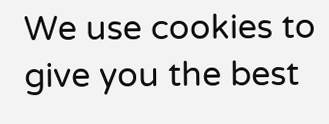We use cookies to give you the best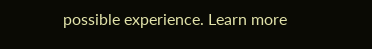possible experience. Learn more